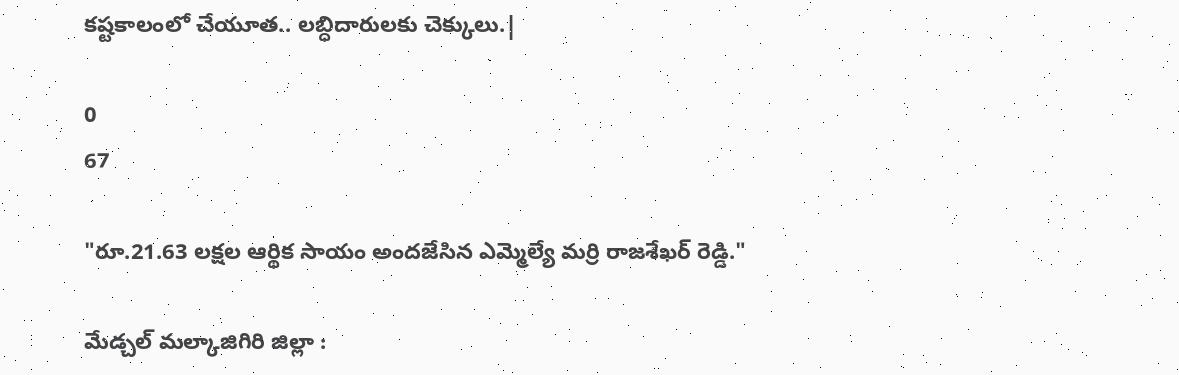కష్టకాలంలో చేయూత.. లబ్ధిదారులకు చెక్కులు.|

0
67

"రూ.21.63 లక్షల ఆర్థిక సాయం అందజేసిన ఎమ్మెల్యే మర్రి రాజశేఖర్ రెడ్డి."

మేడ్చల్ మల్కాజిగిరి జిల్లా :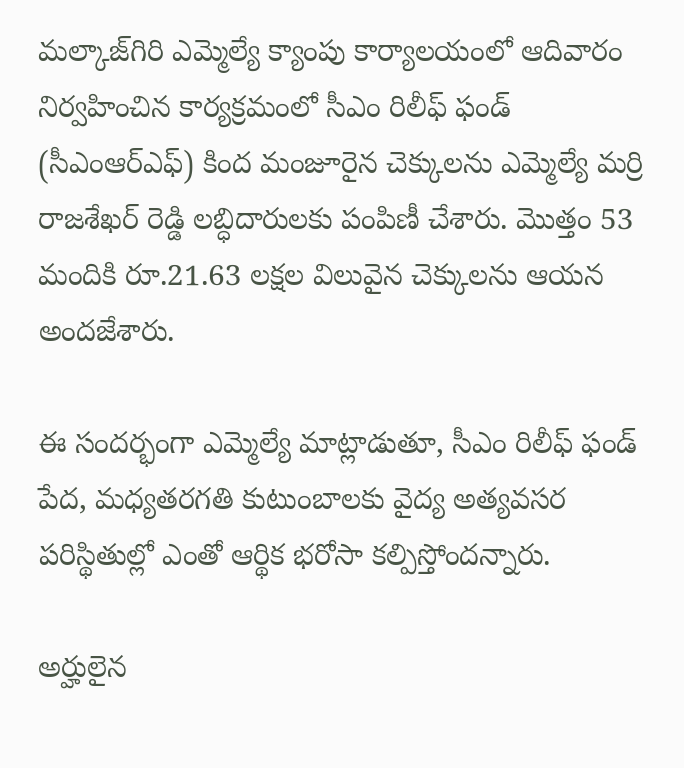మల్కాజ్‌గిరి ఎమ్మెల్యే క్యాంపు కార్యాలయంలో ఆదివారం నిర్వహించిన కార్యక్రమంలో సీఎం రిలీఫ్ ఫండ్ (సీఎంఆర్ఎఫ్) కింద మంజూరైన చెక్కులను ఎమ్మెల్యే మర్రి రాజశేఖర్ రెడ్డి లబ్ధిదారులకు పంపిణీ చేశారు. మొత్తం 53 మందికి రూ.21.63 లక్షల విలువైన చెక్కులను ఆయన అందజేశారు.

ఈ సందర్భంగా ఎమ్మెల్యే మాట్లాడుతూ, సీఎం రిలీఫ్ ఫండ్ పేద, మధ్యతరగతి కుటుంబాలకు వైద్య అత్యవసర పరిస్థితుల్లో ఎంతో ఆర్థిక భరోసా కల్పిస్తోందన్నారు.

అర్హులైన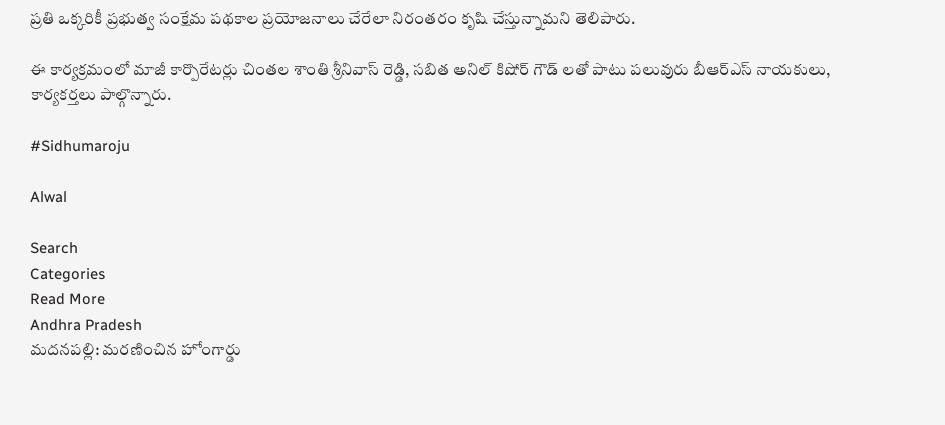ప్రతి ఒక్కరికీ ప్రభుత్వ సంక్షేమ పథకాల ప్రయోజనాలు చేరేలా నిరంతరం కృషి చేస్తున్నామని తెలిపారు.

ఈ కార్యక్రమంలో మాజీ కార్పొరేటర్లు చింతల శాంతి శ్రీనివాస్ రెడ్డి, సబిత అనిల్ కిషోర్ గౌడ్ లతో పాటు పలువురు బీఆర్ఎస్ నాయకులు, కార్యకర్తలు పాల్గొన్నారు.

#Sidhumaroju

Alwal

Search
Categories
Read More
Andhra Pradesh
మదనపల్లి: మరణించిన హోంగార్డు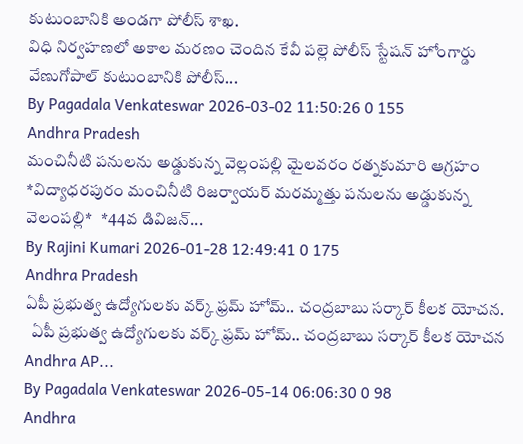కుటుంబానికి అండగా పోలీస్ శాఖ.
విధి నిర్వహణలో అకాల మరణం చెందిన కేవీ పల్లె పోలీస్ స్టేషన్ హోంగార్డు వేణుగోపాల్ కుటుంబానికి పోలీస్...
By Pagadala Venkateswar 2026-03-02 11:50:26 0 155
Andhra Pradesh
మంచినీటి పనులను అడ్డుకున్న వెల్లంపల్లి మైలవరం రత్నకుమారి ఆగ్రహం
*విద్యాధరపురం మంచినీటి రిజర్వాయర్ మరమ్మత్తు పనులను అడ్డుకున్న వెలంపల్లి*   *44వ డివిజన్...
By Rajini Kumari 2026-01-28 12:49:41 0 175
Andhra Pradesh
ఏపీ ప్రభుత్వ ఉద్యోగులకు వర్క్ ఫ్రమ్ హోమ్.. చంద్రబాబు సర్కార్ కీలక యోచన.
  ఏపీ ప్రభుత్వ ఉద్యోగులకు వర్క్ ఫ్రమ్ హోమ్.. చంద్రబాబు సర్కార్ కీలక యోచన Andhra AP...
By Pagadala Venkateswar 2026-05-14 06:06:30 0 98
Andhra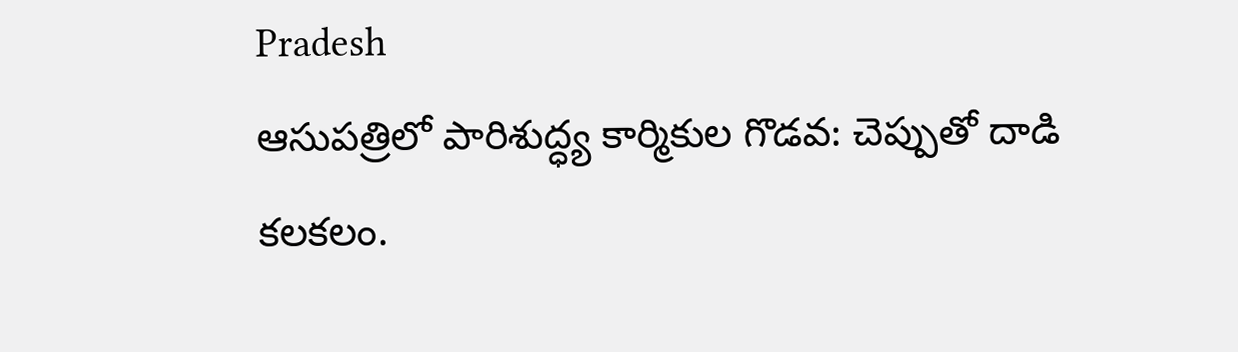Pradesh
ఆసుపత్రిలో పారిశుద్ధ్య కార్మికుల గొడవ: చెప్పుతో దాడి కలకలం.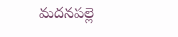మదనపల్లె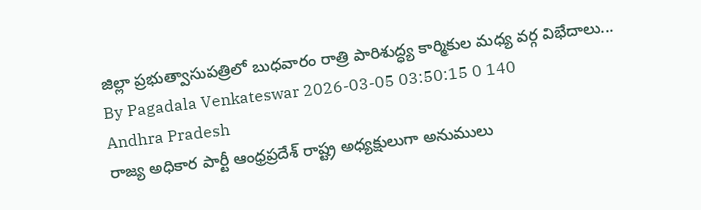జిల్లా ప్రభుత్వాసుపత్రిలో బుధవారం రాత్రి పారిశుద్ధ్య కార్మికుల మధ్య వర్గ విభేదాలు...
By Pagadala Venkateswar 2026-03-05 03:50:15 0 140
Andhra Pradesh
రాజ్య అధికార పార్టీ ఆంధ్రప్రదేశ్ రాష్ట్ర అధ్యక్షులుగా అనుములు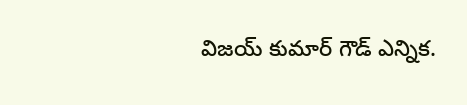విజయ్ కుమార్ గౌడ్ ఎన్నిక.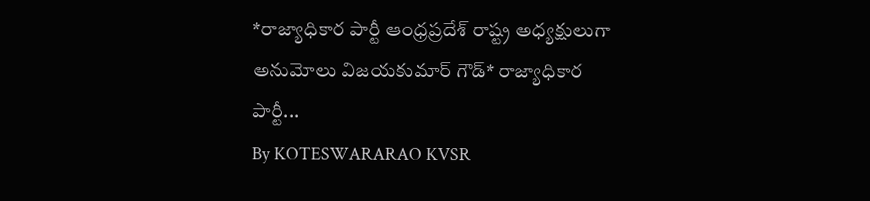*రాజ్యాధికార పార్టీ ఆంధ్రప్రదేశ్ రాష్ట్ర అధ్యక్షులుగా అనుమోలు విజయకుమార్ గౌడ్* రాజ్యాధికార పార్టీ...
By KOTESWARARAO KVSR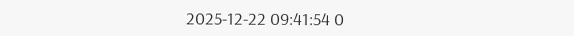2025-12-22 09:41:54 0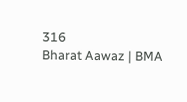316
Bharat Aawaz | BMA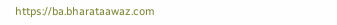https://ba.bharataawaz.com